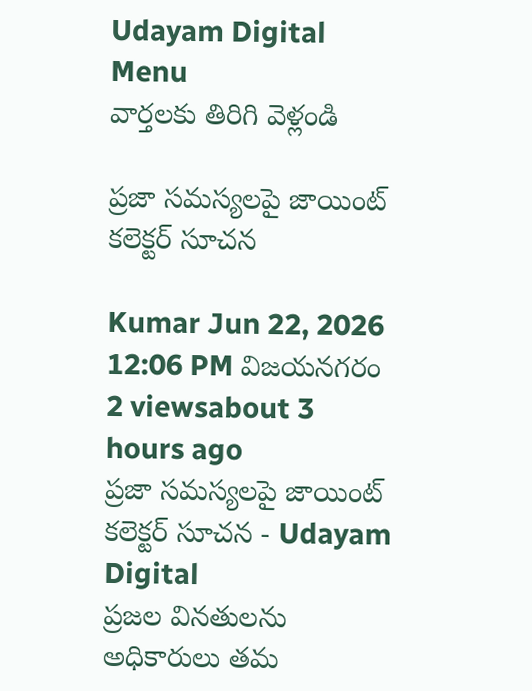Udayam Digital
Menu
వార్తలకు తిరిగి వెళ్లండి

ప్రజా సమస్యలపై జాయింట్ కలెక్టర్ సూచన

Kumar Jun 22, 2026 12:06 PM విజయనగరం 2 viewsabout 3 hours ago
ప్రజా సమస్యలపై జాయింట్ కలెక్టర్ సూచన - Udayam Digital
ప్రజల వినతులను అధికారులు తమ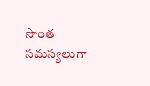సొంత సమస్యలుగా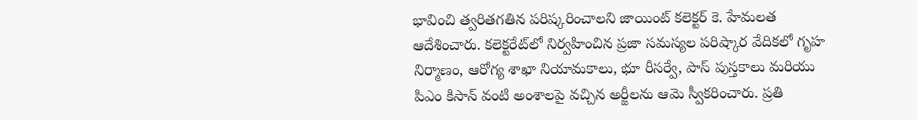భావించి త్వరితగతిన పరిష్కరించాలని జాయింట్ కలెక్టర్ కె. హేమలత ఆదేశించారు. కలెక్టరేట్‌లో నిర్వహించిన ప్రజా సమస్యల పరిష్కార వేదికలో గృహ నిర్మాణం, ఆరోగ్య శాఖా నియామకాలు, భూ రీసర్వే, పాస్ పుస్తకాలు మరియు పిఎం కిసాన్ వంటి అంశాలపై వచ్చిన అర్జీలను ఆమె స్వీకరించారు. ప్రతి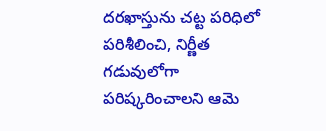దరఖాస్తును చట్ట పరిధిలో పరిశీలించి, నిర్ణీత గడువులోగా పరిష్కరించాలని ఆమె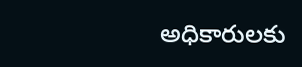అధికారులకు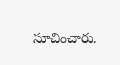సూచించారు.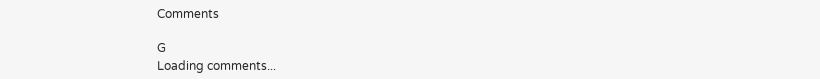Comments

G
Loading comments...